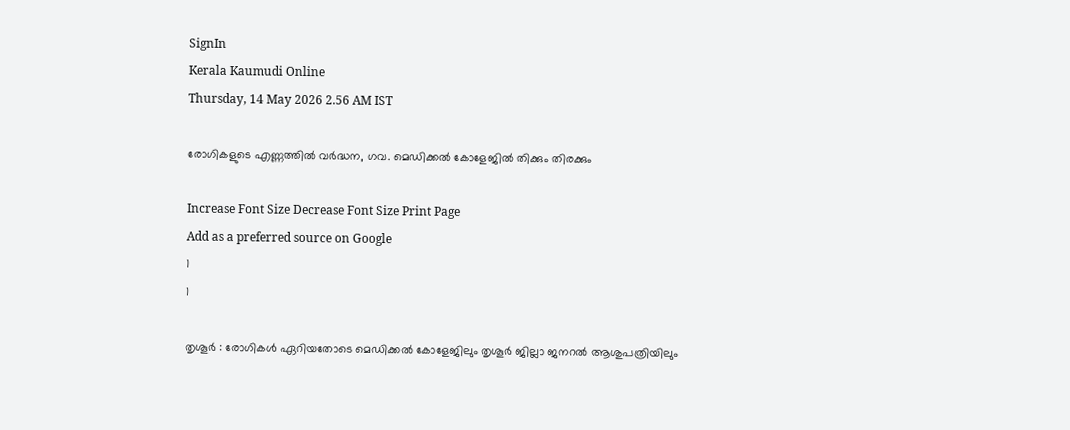SignIn
Kerala Kaumudi Online
Thursday, 14 May 2026 2.56 AM IST

രോഗികളുടെ എണ്ണത്തിൽ വർദ്ധന, ഗവ. മെഡിക്കൽ കോളേജിൽ തിക്കും തിരക്കും

Increase Font Size Decrease Font Size Print Page
Add as a preferred source on Google
1
1

തൃശൂർ : രോഗികൾ ഏറിയതോടെ മെഡിക്കൽ കോളേജിലും തൃശൂർ ജില്ലാ ജനറൽ ആശുപത്രിയിലും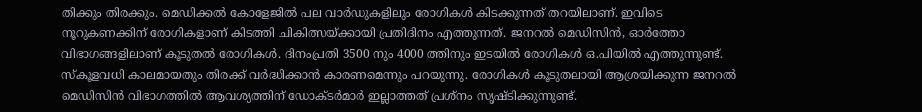തിക്കും തിരക്കും. മെഡിക്കൽ കോളേജിൽ പല വാർഡുകളിലും രോഗികൾ കിടക്കുന്നത് തറയിലാണ്. ഇവിടെ നൂറുകണക്കിന് രോഗികളാണ് കിടത്തി ചികിത്സയ്ക്കായി പ്രതിദിനം എത്തുന്നത്. ജനറൽ മെഡിസിൻ, ഓർത്തോ വിഭാഗങ്ങളിലാണ് കൂടുതൽ രോഗികൾ. ദിനംപ്രതി 3500 നും 4000 ത്തിനും ഇടയിൽ രോഗികൾ ഒ.പിയിൽ എത്തുന്നുണ്ട്. സ്‌കൂളവധി കാലമായതും തിരക്ക് വർദ്ധിക്കാൻ കാരണമെന്നും പറയുന്നു. രോഗികൾ കൂടുതലായി ആശ്രയിക്കുന്ന ജനറൽ മെഡിസിൻ വിഭാഗത്തിൽ ആവശ്യത്തിന് ഡോക്ടർമാർ ഇല്ലാത്തത് പ്രശ്‌നം സൃഷ്ടിക്കുന്നുണ്ട്.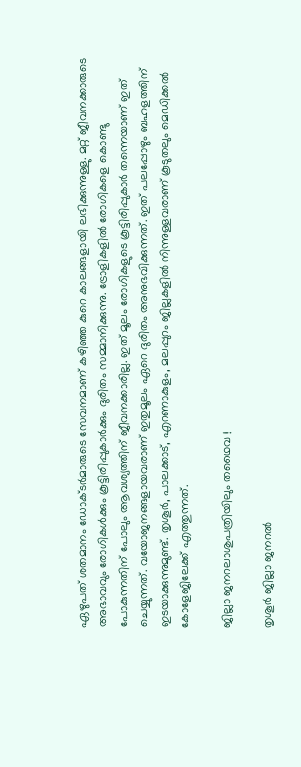ഏഴുപത് ശതമാനം ഡോക്ടർമാരുടെ സേവനമാണ് കഴിഞ്ഞ കുറെ കാലങ്ങളായി ലഭിക്കുന്നുള്ളു. മറ്റ് ജീവനക്കാരുടെ അഭാവവും രോഗികൾക്കും കൂട്ടിരിപ്പുകാർക്കും ദുരിതം സമ്മാനിക്കുന്നു. ട്രോളികളിൽ രോഗികളെ കൊണ്ടു പോകുന്നതിന് പോലും ആവശ്യത്തിന് ജീവനക്കാരില്ല. ഇത് മൂലം രോഗികളുടെ കൂട്ടിരിപ്പുകാർ തന്നെയാണ് ഇത് ചെയ്യുന്നത്. വയോജനങ്ങളായവരാണ് ഇതുമൂലം ഏറെ ദുരിതം അനുഭവിക്കുന്നത്. ഇത് പലപ്പോഴും ബഹളത്തിന് ഇടയാക്കുന്നുമുണ്ട്. തൃശൂർ, പാലക്കാട്, എറണാകുളം, മലപ്പുറം ജില്ലകളിൽ നിന്നുള്ളവരാണ് കൂടുതലും മെഡിക്കൽ കോളേജിലേക്ക് എത്തുന്നത്.

ജില്ലാ ജനറലാശുപത്രിയിലും തഥൈവ !

തൃശൂർ ജില്ലാ ജനറൽ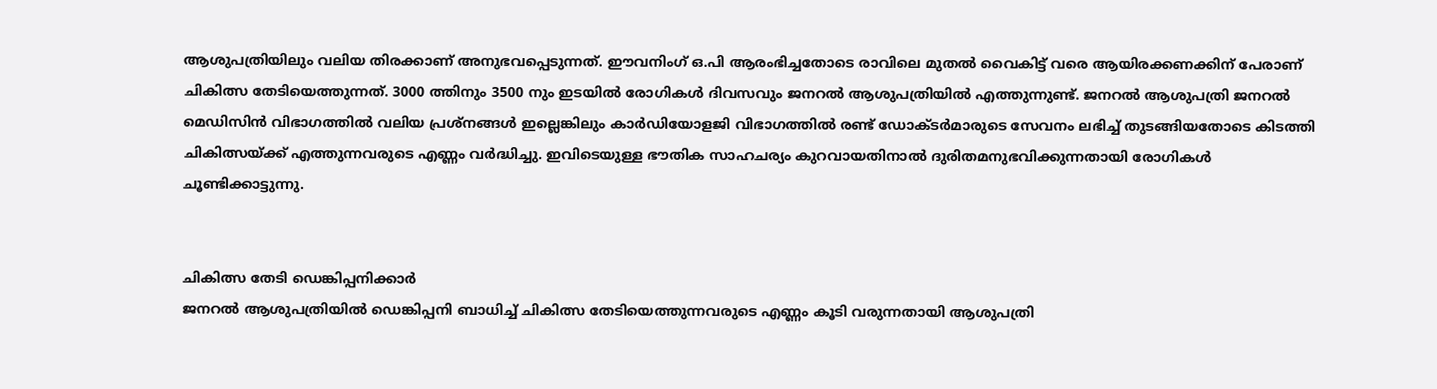ആശുപത്രിയിലും വലിയ തിരക്കാണ് അനുഭവപ്പെടുന്നത്. ഈവനിംഗ് ഒ.പി ആരംഭിച്ചതോടെ രാവിലെ മുതൽ വൈകിട്ട് വരെ ആയിരക്കണക്കിന് പേരാണ് ചികിത്സ തേടിയെത്തുന്നത്. 3000 ത്തിനും 3500 നും ഇടയിൽ രോഗികൾ ദിവസവും ജനറൽ ആശുപത്രിയിൽ എത്തുന്നുണ്ട്. ജനറൽ ആശുപത്രി ജനറൽ മെഡിസിൻ വിഭാഗത്തിൽ വലിയ പ്രശ്‌നങ്ങൾ ഇല്ലെങ്കിലും കാർഡിയോളജി വിഭാഗത്തിൽ രണ്ട് ഡോക്ടർമാരുടെ സേവനം ലഭിച്ച് തുടങ്ങിയതോടെ കിടത്തി ചികിത്സയ്ക്ക് എത്തുന്നവരുടെ എണ്ണം വർദ്ധിച്ചു. ഇവിടെയുള്ള ഭൗതിക സാഹചര്യം കുറവായതിനാൽ ദുരിതമനുഭവിക്കുന്നതായി രോഗികൾ ചൂണ്ടിക്കാട്ടുന്നു.


ചികിത്സ തേടി ഡെങ്കിപ്പനിക്കാർ
ജനറൽ ആശുപത്രിയിൽ ഡെങ്കിപ്പനി ബാധിച്ച് ചികിത്സ തേടിയെത്തുന്നവരുടെ എണ്ണം കൂടി വരുന്നതായി ആശുപത്രി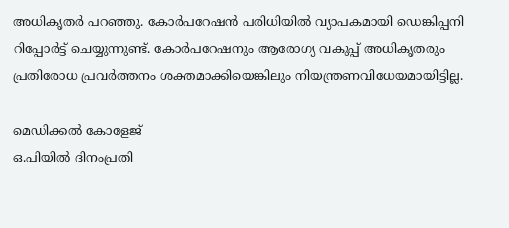അധികൃതർ പറഞ്ഞു. കോർപറേഷൻ പരിധിയിൽ വ്യാപകമായി ഡെങ്കിപ്പനി റിപ്പോർട്ട് ചെയ്യുന്നുണ്ട്. കോർപറേഷനും ആരോഗ്യ വകുപ്പ് അധികൃതരും പ്രതിരോധ പ്രവർത്തനം ശക്തമാക്കിയെങ്കിലും നിയന്ത്രണവിധേയമായിട്ടില്ല.

മെഡിക്കൽ കോളേജ്
ഒ.പിയിൽ ദിനംപ്രതി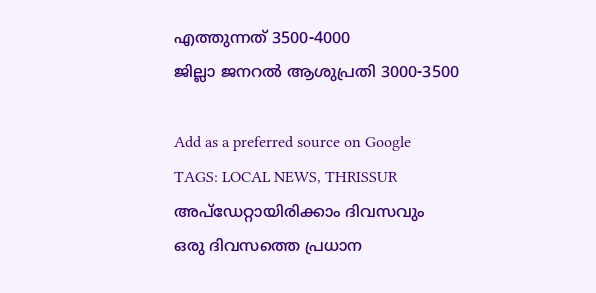എത്തുന്നത് 3500-4000
ജില്ലാ ജനറൽ ആശുപ്രതി 3000-3500

Add as a preferred source on Google
TAGS: LOCAL NEWS, THRISSUR
അപ്ഡേറ്റായിരിക്കാം ദിവസവും
ഒരു ദിവസത്തെ പ്രധാന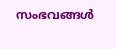സംഭവങ്ങൾ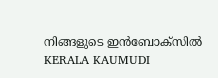നിങ്ങളുടെ ഇൻബോക്സിൽ
KERALA KAUMUDI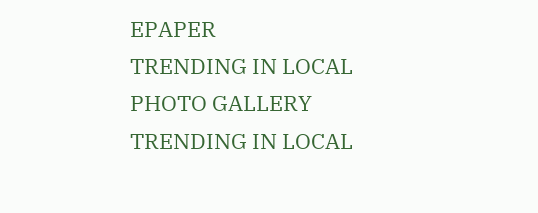EPAPER
TRENDING IN LOCAL
PHOTO GALLERY
TRENDING IN LOCAL